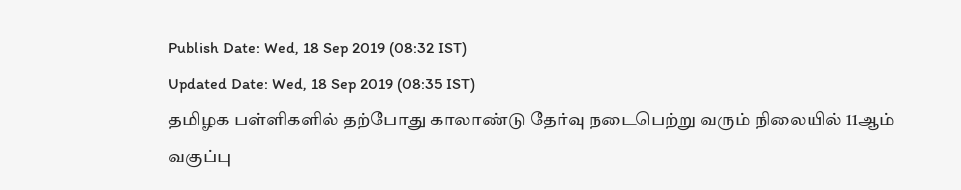Publish Date: Wed, 18 Sep 2019 (08:32 IST)
Updated Date: Wed, 18 Sep 2019 (08:35 IST)
தமிழக பள்ளிகளில் தற்போது காலாண்டு தேர்வு நடைபெற்று வரும் நிலையில் 11ஆம் வகுப்பு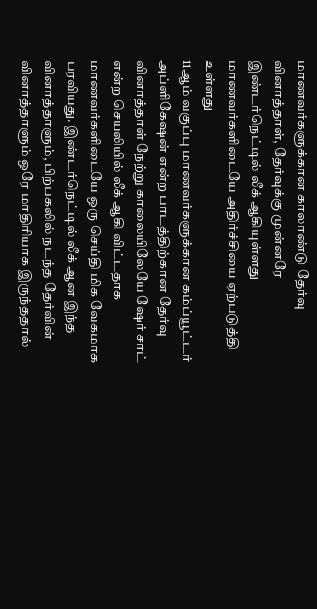மாணவர்களுக்கான காலாண்டு தேர்வு வினாத்தாள், தேர்வுக்கு முன்னரே இண்டர்நெட்டில் லீக் ஆகியுள்ளது மாணவர்களிடையே அதிர்ச்சியை ஏற்படுத்தி உள்ளது
11ஆம் வகுப்பு மாணவர்களுக்கான கம்ப்யூட்டர் அப்ளிகேஷன் என்ற பாடத்திற்கான தேர்வு வினாத்தாள் நேற்று காலையிலேயே ஷேர் சாட் என்ற செயலியில் லீக் ஆகி விட்டதாக மாணவர்களிடையே ஒரு செய்தி மிக வேகமாக பரவியது. இண்டர்நெட்டில் லீக் ஆன இந்த வினாத்தாளும், பிற்பகலில் நடந்த தேர்வின் வினாத்தாளும் ஒரே மாதிரியாக இருந்ததால்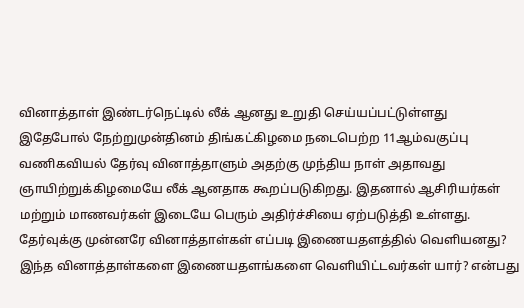வினாத்தாள் இண்டர்நெட்டில் லீக் ஆனது உறுதி செய்யப்பட்டுள்ளது
இதேபோல் நேற்றுமுன்தினம் திங்கட்கிழமை நடைபெற்ற 11ஆம்வகுப்பு வணிகவியல் தேர்வு வினாத்தாளும் அதற்கு முந்திய நாள் அதாவது ஞாயிற்றுக்கிழமையே லீக் ஆனதாக கூறப்படுகிறது. இதனால் ஆசிரியர்கள் மற்றும் மாணவர்கள் இடையே பெரும் அதிர்ச்சியை ஏற்படுத்தி உள்ளது. தேர்வுக்கு முன்னரே வினாத்தாள்கள் எப்படி இணையதளத்தில் வெளியனது? இந்த வினாத்தாள்களை இணையதளங்களை வெளியிட்டவர்கள் யார்? என்பது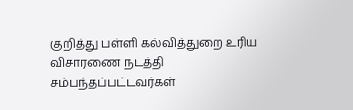குறித்து பள்ளி கல்வித்துறை உரிய விசாரணை நடத்தி சம்பந்தப்பட்டவர்கள்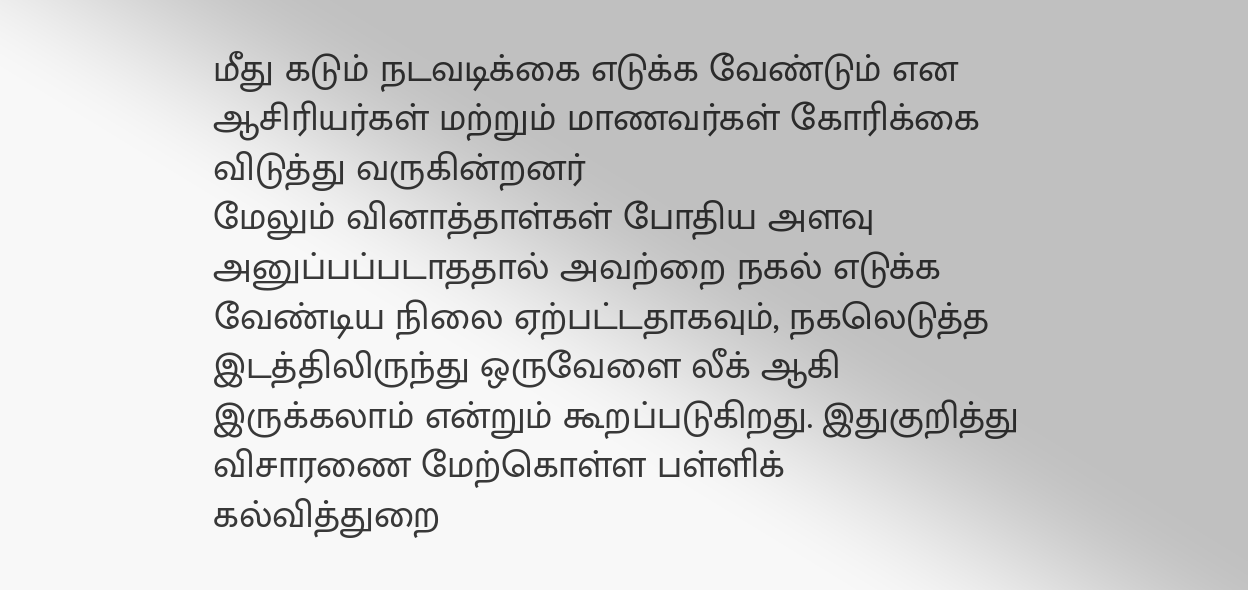மீது கடும் நடவடிக்கை எடுக்க வேண்டும் என ஆசிரியர்கள் மற்றும் மாணவர்கள் கோரிக்கை விடுத்து வருகின்றனர்
மேலும் வினாத்தாள்கள் போதிய அளவு அனுப்பப்படாததால் அவற்றை நகல் எடுக்க வேண்டிய நிலை ஏற்பட்டதாகவும், நகலெடுத்த இடத்திலிருந்து ஒருவேளை லீக் ஆகி இருக்கலாம் என்றும் கூறப்படுகிறது. இதுகுறித்து விசாரணை மேற்கொள்ள பள்ளிக் கல்வித்துறை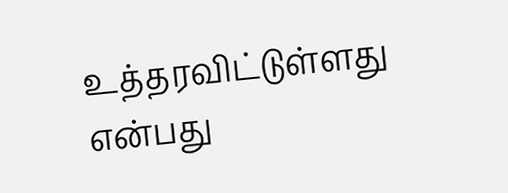உத்தரவிட்டுள்ளது என்பது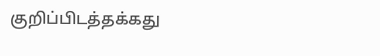குறிப்பிடத்தக்கது